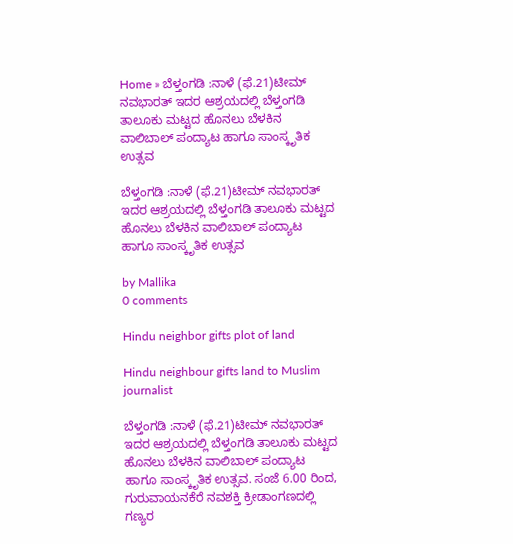Home » ಬೆಳ್ತಂಗಡಿ :ನಾಳೆ (ಫೆ.21)ಟೀಮ್ ನವಭಾರತ್ ಇದರ ಆಶ್ರಯದಲ್ಲಿ ಬೆಳ್ತಂಗಡಿ ತಾಲೂಕು ಮಟ್ಟದ ಹೊನಲು ಬೆಳಕಿನ ವಾಲಿಬಾಲ್ ಪಂದ್ಯಾಟ ಹಾಗೂ ಸಾಂಸ್ಕೃತಿಕ ಉತ್ಸವ

ಬೆಳ್ತಂಗಡಿ :ನಾಳೆ (ಫೆ.21)ಟೀಮ್ ನವಭಾರತ್ ಇದರ ಆಶ್ರಯದಲ್ಲಿ ಬೆಳ್ತಂಗಡಿ ತಾಲೂಕು ಮಟ್ಟದ ಹೊನಲು ಬೆಳಕಿನ ವಾಲಿಬಾಲ್ ಪಂದ್ಯಾಟ ಹಾಗೂ ಸಾಂಸ್ಕೃತಿಕ ಉತ್ಸವ

by Mallika
0 comments

Hindu neighbor gifts plot of land

Hindu neighbour gifts land to Muslim journalist

ಬೆಳ್ತಂಗಡಿ :ನಾಳೆ (ಫೆ.21)ಟೀಮ್ ನವಭಾರತ್ ಇದರ ಆಶ್ರಯದಲ್ಲಿ ಬೆಳ್ತಂಗಡಿ ತಾಲೂಕು ಮಟ್ಟದ ಹೊನಲು ಬೆಳಕಿನ ವಾಲಿಬಾಲ್ ಪಂದ್ಯಾಟ ಹಾಗೂ ಸಾಂಸ್ಕೃತಿಕ ಉತ್ಸವ. ಸಂಜೆ 6.00 ರಿಂದ, ಗುರುವಾಯನಕೆರೆ ನವಶಕ್ತಿ ಕ್ರೀಡಾಂಗಣದಲ್ಲಿ ಗಣ್ಯರ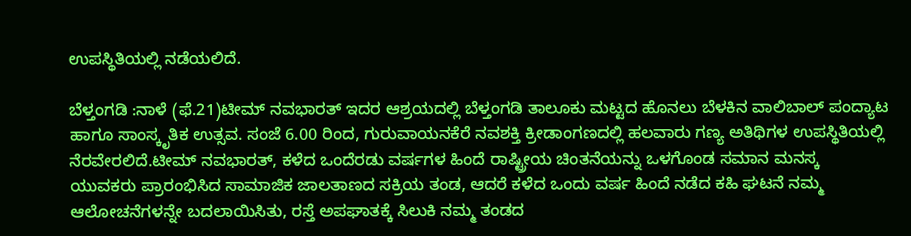ಉಪಸ್ಥಿತಿಯಲ್ಲಿ ನಡೆಯಲಿದೆ.

ಬೆಳ್ತಂಗಡಿ :ನಾಳೆ (ಫೆ.21)ಟೀಮ್ ನವಭಾರತ್ ಇದರ ಆಶ್ರಯದಲ್ಲಿ ಬೆಳ್ತಂಗಡಿ ತಾಲೂಕು ಮಟ್ಟದ ಹೊನಲು ಬೆಳಕಿನ ವಾಲಿಬಾಲ್ ಪಂದ್ಯಾಟ ಹಾಗೂ ಸಾಂಸ್ಕೃತಿಕ ಉತ್ಸವ. ಸಂಜೆ 6.00 ರಿಂದ, ಗುರುವಾಯನಕೆರೆ ನವಶಕ್ತಿ ಕ್ರೀಡಾಂಗಣದಲ್ಲಿ ಹಲವಾರು ಗಣ್ಯ ಅತಿಥಿಗಳ ಉಪಸ್ಥಿತಿಯಲ್ಲಿ ನೆರವೇರಲಿದೆ.ಟೀಮ್ ನವಭಾರತ್, ಕಳೆದ ಒಂದೆರಡು ವರ್ಷಗಳ ಹಿಂದೆ ರಾಷ್ಟ್ರೀಯ ಚಿಂತನೆಯನ್ನು ಒಳಗೊಂಡ ಸಮಾನ ಮನಸ್ಕ ಯುವಕರು ಪ್ರಾರಂಭಿಸಿದ ಸಾಮಾಜಿಕ ಜಾಲತಾಣದ ಸಕ್ರಿಯ ತಂಡ, ಆದರೆ ಕಳೆದ ಒಂದು ವರ್ಷ ಹಿಂದೆ ನಡೆದ ಕಹಿ ಘಟನೆ ನಮ್ಮ ಆಲೋಚನೆಗಳನ್ನೇ ಬದಲಾಯಿಸಿತು, ರಸ್ತೆ ಅಪಘಾತಕ್ಕೆ ಸಿಲುಕಿ ನಮ್ಮ ತಂಡದ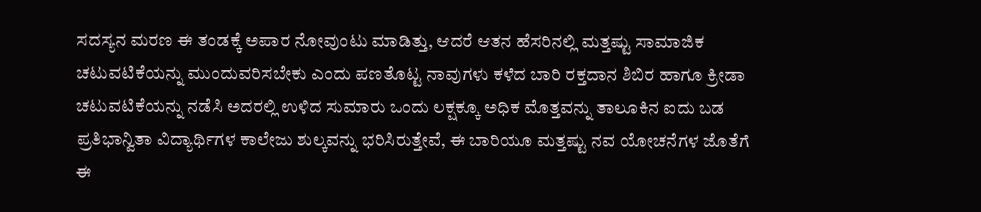ಸದಸ್ಯನ ಮರಣ ಈ ತಂಡಕ್ಕೆ ಅಪಾರ ನೋವುಂಟು ಮಾಡಿತ್ತು, ಆದರೆ ಆತನ ಹೆಸರಿನಲ್ಲಿ ಮತ್ತಷ್ಟು ಸಾಮಾಜಿಕ ಚಟುವಟಿಕೆಯನ್ನು ಮುಂದುವರಿಸಬೇಕು ಎಂದು ಪಣತೊಟ್ಟ ನಾವುಗಳು ಕಳೆದ ಬಾರಿ ರಕ್ತದಾನ ಶಿಬಿರ ಹಾಗೂ ಕ್ರೀಡಾ ಚಟುವಟಿಕೆಯನ್ನು ನಡೆಸಿ ಅದರಲ್ಲಿ ಉಳಿದ ಸುಮಾರು ಒಂದು ಲಕ್ಷಕ್ಕೂ ಅಧಿಕ ಮೊತ್ತವನ್ನು ತಾಲೂಕಿನ ಐದು ಬಡ ಪ್ರತಿಭಾನ್ವಿತಾ ವಿದ್ಯಾರ್ಥಿಗಳ ಕಾಲೇಜು ಶುಲ್ಕವನ್ನು ಭರಿಸಿರುತ್ತೇವೆ, ಈ ಬಾರಿಯೂ ಮತ್ತಷ್ಟು ನವ ಯೋಚನೆಗಳ ಜೊತೆಗೆ ಈ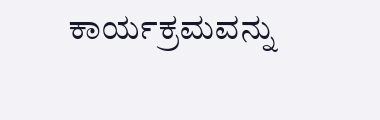ಕಾರ್ಯಕ್ರಮವನ್ನು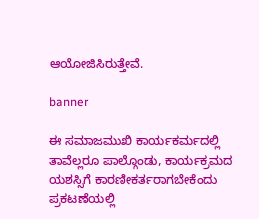ಆಯೋಜಿಸಿರುತ್ತೇವೆ.

banner

ಈ ಸಮಾಜಮುಖಿ ಕಾರ್ಯಕರ್ಮದಲ್ಲಿ ತಾವೆಲ್ಲರೂ ಪಾಲ್ಗೊಂಡು, ಕಾರ್ಯಕ್ರಮದ ಯಶಸ್ಸಿಗೆ ಕಾರಣೀಕರ್ತರಾಗಬೇಕೆಂದು ಪ್ರಕಟಣೆಯಲ್ಲಿ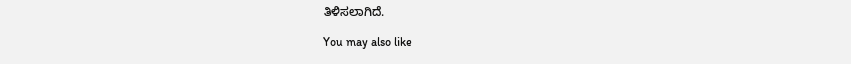ತಿಳಿಸಲಾಗಿದೆ.

You may also like